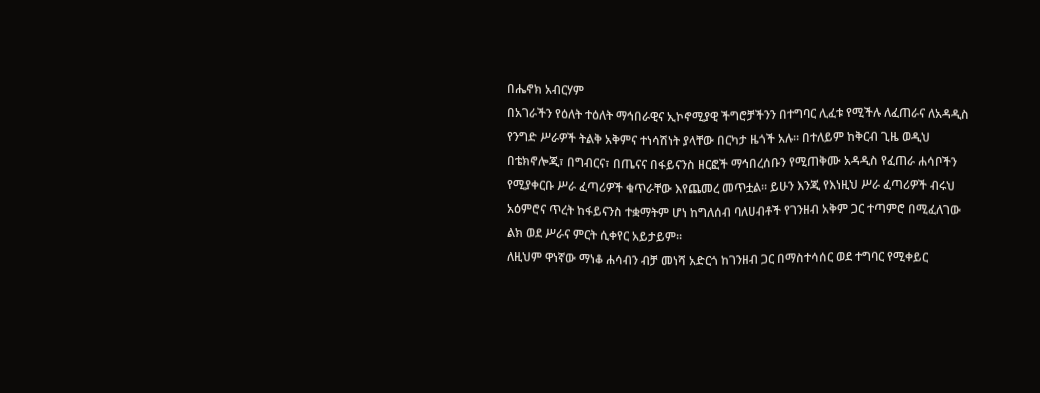በሔኖክ አብርሃም
በአገራችን የዕለት ተዕለት ማኅበራዊና ኢኮኖሚያዊ ችግሮቻችንን በተግባር ሊፈቱ የሚችሉ ለፈጠራና ለአዳዲስ የንግድ ሥራዎች ትልቅ አቅምና ተነሳሽነት ያላቸው በርካታ ዜጎች አሉ። በተለይም ከቅርብ ጊዜ ወዲህ በቴክኖሎጂ፣ በግብርና፣ በጤናና በፋይናንስ ዘርፎች ማኅበረሰቡን የሚጠቅሙ አዳዲስ የፈጠራ ሐሳቦችን የሚያቀርቡ ሥራ ፈጣሪዎች ቁጥራቸው እየጨመረ መጥቷል። ይሁን እንጂ የእነዚህ ሥራ ፈጣሪዎች ብሩህ አዕምሮና ጥረት ከፋይናንስ ተቋማትም ሆነ ከግለሰብ ባለሀብቶች የገንዘብ አቅም ጋር ተጣምሮ በሚፈለገው ልክ ወደ ሥራና ምርት ሲቀየር አይታይም።
ለዚህም ዋነኛው ማነቆ ሐሳብን ብቻ መነሻ አድርጎ ከገንዘብ ጋር በማስተሳሰር ወደ ተግባር የሚቀይር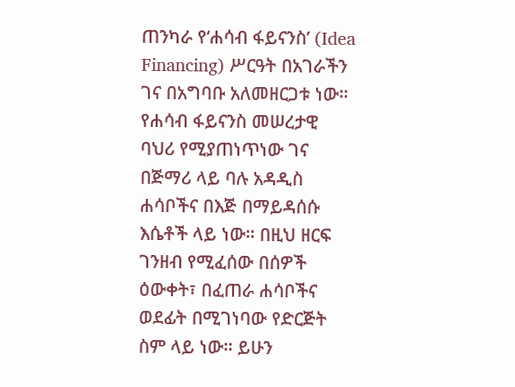ጠንካራ የ‘ሐሳብ ፋይናንስ’ (Idea Financing) ሥርዓት በአገራችን ገና በአግባቡ አለመዘርጋቱ ነው። የሐሳብ ፋይናንስ መሠረታዊ ባህሪ የሚያጠነጥነው ገና በጅማሪ ላይ ባሉ አዳዲስ ሐሳቦችና በእጅ በማይዳሰሱ እሴቶች ላይ ነው። በዚህ ዘርፍ ገንዘብ የሚፈሰው በሰዎች ዕውቀት፣ በፈጠራ ሐሳቦችና ወደፊት በሚገነባው የድርጅት ስም ላይ ነው። ይሁን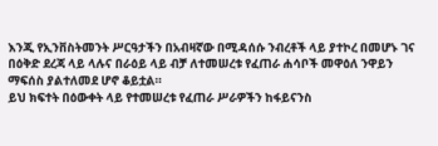እንጂ የኢንቨስትመንት ሥርዓታችን በአብዛኛው በሚዳሰሱ ንብረቶች ላይ ያተኮረ በመሆኑ ገና በዕቅድ ደረጃ ላይ ላሉና በራዕይ ላይ ብቻ ለተመሠረቱ የፈጠራ ሐሳቦች መዋዕለ ንዋይን ማፍሰስ ያልተለመደ ሆኖ ቆይቷል።
ይህ ክፍተት በዕውቀት ላይ የተመሠረቱ የፈጠራ ሥራዎችን ከፋይናንስ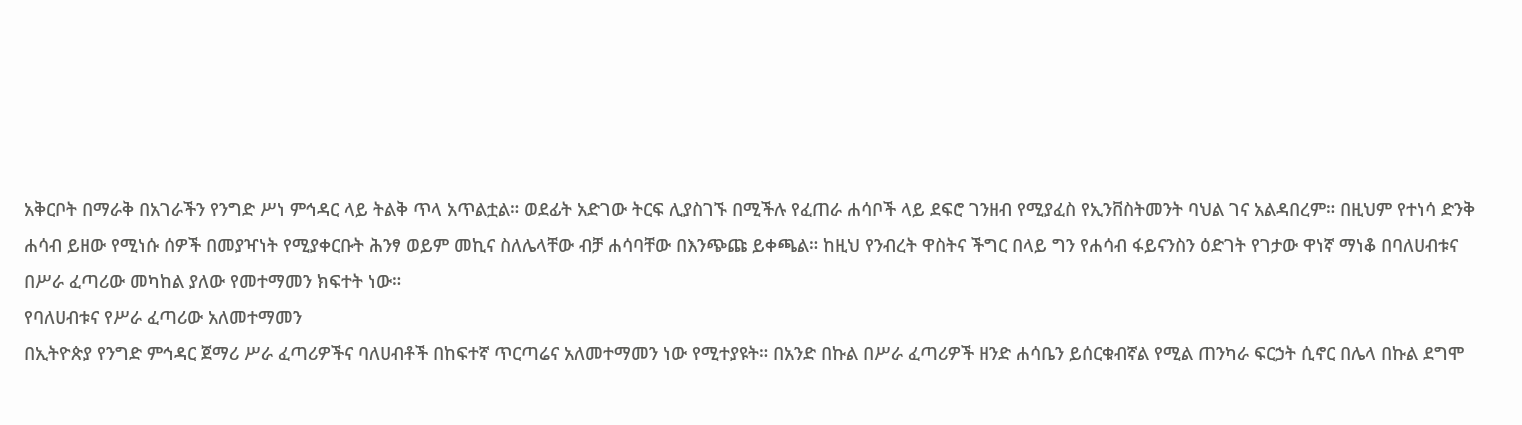አቅርቦት በማራቅ በአገራችን የንግድ ሥነ ምኅዳር ላይ ትልቅ ጥላ አጥልቷል። ወደፊት አድገው ትርፍ ሊያስገኙ በሚችሉ የፈጠራ ሐሳቦች ላይ ደፍሮ ገንዘብ የሚያፈስ የኢንቨስትመንት ባህል ገና አልዳበረም። በዚህም የተነሳ ድንቅ ሐሳብ ይዘው የሚነሱ ሰዎች በመያዣነት የሚያቀርቡት ሕንፃ ወይም መኪና ስለሌላቸው ብቻ ሐሳባቸው በእንጭጩ ይቀጫል። ከዚህ የንብረት ዋስትና ችግር በላይ ግን የሐሳብ ፋይናንስን ዕድገት የገታው ዋነኛ ማነቆ በባለሀብቱና በሥራ ፈጣሪው መካከል ያለው የመተማመን ክፍተት ነው።
የባለሀብቱና የሥራ ፈጣሪው አለመተማመን
በኢትዮጵያ የንግድ ምኅዳር ጀማሪ ሥራ ፈጣሪዎችና ባለሀብቶች በከፍተኛ ጥርጣሬና አለመተማመን ነው የሚተያዩት። በአንድ በኩል በሥራ ፈጣሪዎች ዘንድ ሐሳቤን ይሰርቁብኛል የሚል ጠንካራ ፍርኃት ሲኖር በሌላ በኩል ደግሞ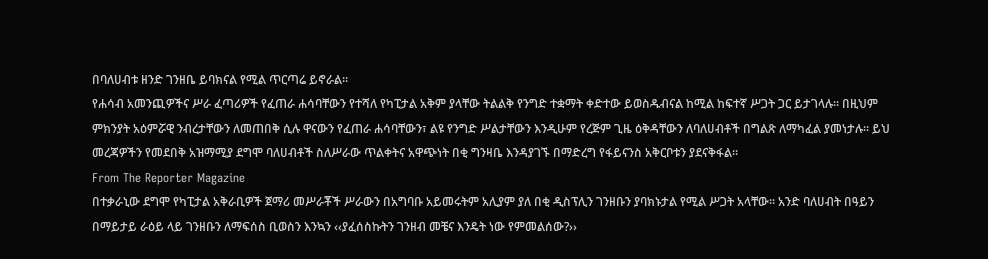በባለሀብቱ ዘንድ ገንዘቤ ይባክናል የሚል ጥርጣሬ ይኖራል።
የሐሳብ አመንጪዎችና ሥራ ፈጣሪዎች የፈጠራ ሐሳባቸውን የተሻለ የካፒታል አቅም ያላቸው ትልልቅ የንግድ ተቋማት ቀድተው ይወስዱብናል ከሚል ከፍተኛ ሥጋት ጋር ይታገላሉ። በዚህም ምክንያት አዕምሯዊ ንብረታቸውን ለመጠበቅ ሲሉ ዋናውን የፈጠራ ሐሳባቸውን፣ ልዩ የንግድ ሥልታቸውን እንዲሁም የረጅም ጊዜ ዕቅዳቸውን ለባለሀብቶች በግልጽ ለማካፈል ያመነታሉ። ይህ መረጃዎችን የመደበቅ አዝማሚያ ደግሞ ባለሀብቶች ስለሥራው ጥልቀትና አዋጭነት በቂ ግንዛቤ እንዳያገኙ በማድረግ የፋይናንስ አቅርቦቱን ያደናቅፋል።
From The Reporter Magazine
በተቃራኒው ደግሞ የካፒታል አቅራቢዎች ጀማሪ መሥራቾች ሥራውን በአግባቡ አይመሩትም አሊያም ያለ በቂ ዲስፕሊን ገንዘቡን ያባክኑታል የሚል ሥጋት አላቸው። አንድ ባለሀብት በዓይን በማይታይ ራዕይ ላይ ገንዘቡን ለማፍሰስ ቢወስን እንኳን ‹‹ያፈሰስኩትን ገንዘብ መቼና እንዴት ነው የምመልሰው?››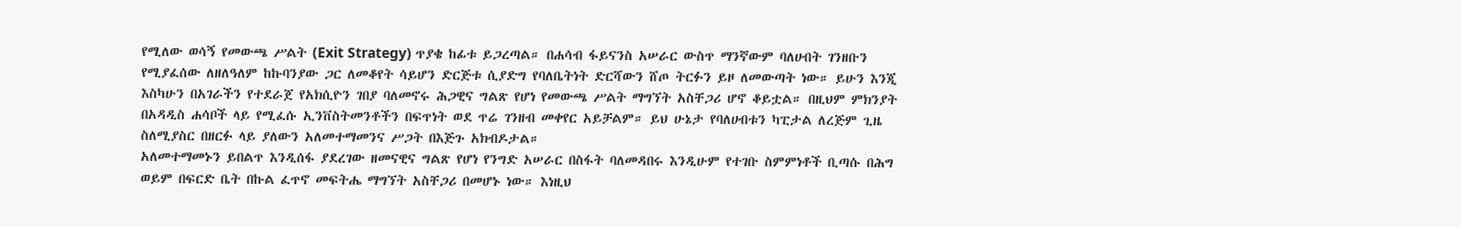የሚለው ወሳኝ የመውጫ ሥልት (Exit Strategy) ጥያቄ ከፊቱ ይጋረጣል። በሐሳብ ፋይናንስ አሠራር ውስጥ ማንኛውም ባለሀብት ገንዘቡን የሚያፈሰው ለዘለዓለም ከኩባንያው ጋር ለመቆየት ሳይሆን ድርጅቱ ሲያድግ የባለቤትነት ድርሻውን ሸጦ ትርፉን ይዞ ለመውጣት ነው። ይሁን እንጂ እስካሁን በአገራችን የተደራጀ የአክሲዮን ገበያ ባለመኖሩ ሕጋዊና ግልጽ የሆነ የመውጫ ሥልት ማግኘት አስቸጋሪ ሆኖ ቆይቷል። በዚህም ምክንያት በአዳዲስ ሐሳቦች ላይ የሚፈሱ ኢንቨስትመንቶችን በፍጥነት ወደ ጥሬ ገንዘብ መቀየር አይቻልም። ይህ ሁኔታ የባለሀብቱን ካፒታል ለረጅም ጊዜ ስለሚያስር በዘርፉ ላይ ያለውን አለመተማመንና ሥጋት በእጅጉ አክብዶታል።
አለመተማመኑን ይበልጥ እንዲሰፋ ያደረገው ዘመናዊና ግልጽ የሆነ የንግድ አሠራር በስፋት ባለመዳበሩ እንዲሁም የተገቡ ስምምነቶች ቢጣሱ በሕግ ወይም በፍርድ ቤት በኩል ፈጥኖ መፍትሔ ማግኘት አስቸጋሪ በመሆኑ ነው። እነዚህ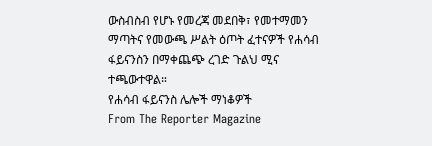ውስብስብ የሆኑ የመረጃ መደበቅ፣ የመተማመን ማጣትና የመውጫ ሥልት ዕጦት ፈተናዎች የሐሳብ ፋይናንስን በማቀጨጭ ረገድ ጉልህ ሚና ተጫውተዋል።
የሐሳብ ፋይናንስ ሌሎች ማነቆዎች
From The Reporter Magazine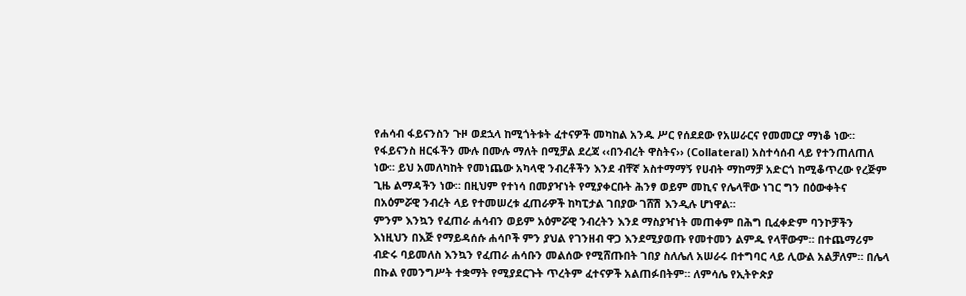የሐሳብ ፋይናንስን ጉዞ ወደኋላ ከሚጎትቱት ፈተናዎች መካከል አንዱ ሥር የሰደደው የአሠራርና የመመርያ ማነቆ ነው። የፋይናንስ ዘርፋችን ሙሉ በሙሉ ማለት በሚቻል ደረጃ ‹‹በንብረት ዋስትና›› (Collateral) አስተሳሰብ ላይ የተንጠለጠለ ነው። ይህ አመለካከት የመነጨው አካላዊ ንብረቶችን እንደ ብቸኛ አስተማማኝ የሀብት ማከማቻ አድርጎ ከሚቆጥረው የረጅም ጊዜ ልማዳችን ነው። በዚህም የተነሳ በመያዣነት የሚያቀርቡት ሕንፃ ወይም መኪና የሌላቸው ነገር ግን በዕውቀትና በአዕምሯዊ ንብረት ላይ የተመሠረቱ ፈጠራዎች ከካፒታል ገበያው ገሸሽ እንዲሉ ሆነዋል።
ምንም እንኳን የፈጠራ ሐሳብን ወይም አዕምሯዊ ንብረትን እንደ ማስያዣነት መጠቀም በሕግ ቢፈቀድም ባንኮቻችን እነዚህን በእጅ የማይዳሰሱ ሐሳቦች ምን ያህል የገንዘብ ዋጋ እንደሚያወጡ የመተመን ልምዱ የላቸውም። በተጨማሪም ብድሩ ባይመለስ እንኳን የፈጠራ ሐሳቡን መልሰው የሚሸጡበት ገበያ ስለሌለ አሠራሩ በተግባር ላይ ሊውል አልቻለም። በሌላ በኩል የመንግሥት ተቋማት የሚያደርጉት ጥረትም ፈተናዎች አልጠፉበትም። ለምሳሌ የኢትዮጵያ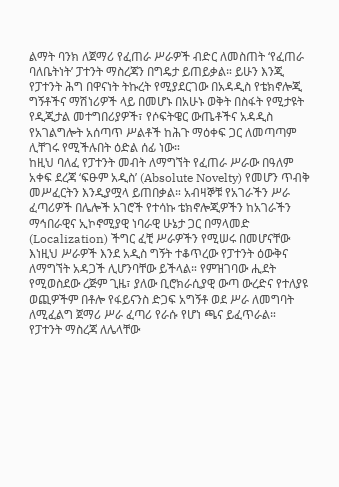ልማት ባንክ ለጀማሪ የፈጠራ ሥራዎች ብድር ለመስጠት ‘የፈጠራ ባለቤትነት’ ፓተንት ማስረጃን በግዴታ ይጠይቃል። ይሁን እንጂ የፓተንት ሕግ በዋናነት ትኩረት የሚያደርገው በአዳዲስ የቴክኖሎጂ ግኝቶችና ማሽነሪዎች ላይ በመሆኑ በአሁኑ ወቅት በስፋት የሚታዩት የዲጂታል መተግበሪያዎች፣ የሶፍትዌር ውጤቶችና አዳዲስ የአገልግሎት አሰጣጥ ሥልቶች ከሕጉ ማዕቀፍ ጋር ለመጣጣም ሊቸገሩ የሚችሉበት ዕድል ሰፊ ነው።
ከዚህ ባለፈ የፓተንት መብት ለማግኘት የፈጠራ ሥራው በዓለም አቀፍ ደረጃ ‘ፍፁም አዲስ’ (Absolute Novelty) የመሆን ጥብቅ መሥፈርትን እንዲያሟላ ይጠበቃል። አብዛኞቹ የአገራችን ሥራ ፈጣሪዎች በሌሎች አገሮች የተሳኩ ቴክኖሎጂዎችን ከአገራችን ማኅበራዊና ኢኮኖሚያዊ ነባራዊ ሁኔታ ጋር በማላመድ (Localization) ችግር ፈቺ ሥራዎችን የሚሠሩ በመሆናቸው እነዚህ ሥራዎች እንደ አዲስ ግኝት ተቆጥረው የፓተንት ዕውቅና ለማግኘት አዳጋች ሊሆንባቸው ይችላል። የምዝገባው ሒደት የሚወስደው ረጅም ጊዜ፣ ያለው ቢሮክራሲያዊ ውጣ ውረድና የተለያዩ ወጪዎችም በቶሎ የፋይናንስ ድጋፍ አግኝቶ ወደ ሥራ ለመግባት ለሚፈልግ ጀማሪ ሥራ ፈጣሪ የራሱ የሆነ ጫና ይፈጥራል።
የፓተንት ማስረጃ ለሌላቸው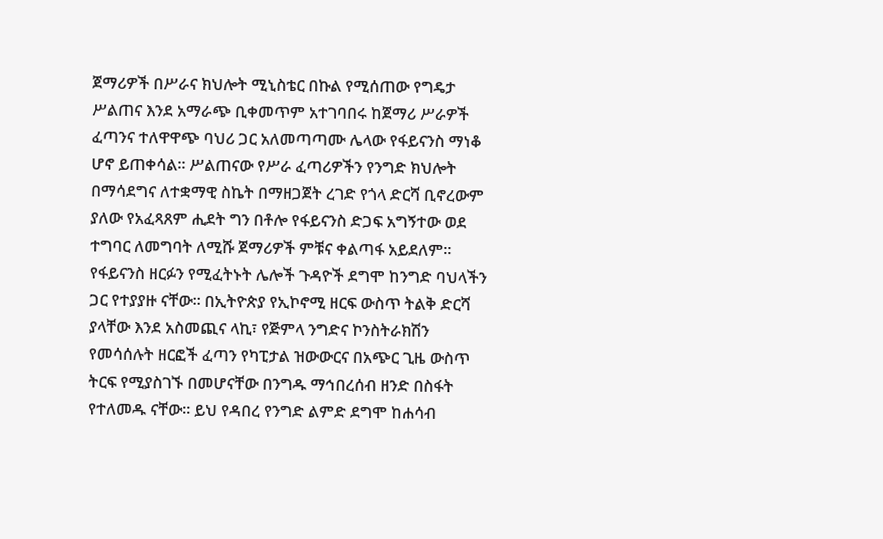ጀማሪዎች በሥራና ክህሎት ሚኒስቴር በኩል የሚሰጠው የግዴታ ሥልጠና እንደ አማራጭ ቢቀመጥም አተገባበሩ ከጀማሪ ሥራዎች ፈጣንና ተለዋዋጭ ባህሪ ጋር አለመጣጣሙ ሌላው የፋይናንስ ማነቆ ሆኖ ይጠቀሳል። ሥልጠናው የሥራ ፈጣሪዎችን የንግድ ክህሎት በማሳደግና ለተቋማዊ ስኬት በማዘጋጀት ረገድ የጎላ ድርሻ ቢኖረውም ያለው የአፈጻጸም ሒደት ግን በቶሎ የፋይናንስ ድጋፍ አግኝተው ወደ ተግባር ለመግባት ለሚሹ ጀማሪዎች ምቹና ቀልጣፋ አይደለም።
የፋይናንስ ዘርፉን የሚፈትኑት ሌሎች ጉዳዮች ደግሞ ከንግድ ባህላችን ጋር የተያያዙ ናቸው። በኢትዮጵያ የኢኮኖሚ ዘርፍ ውስጥ ትልቅ ድርሻ ያላቸው እንደ አስመጪና ላኪ፣ የጅምላ ንግድና ኮንስትራክሽን የመሳሰሉት ዘርፎች ፈጣን የካፒታል ዝውውርና በአጭር ጊዜ ውስጥ ትርፍ የሚያስገኙ በመሆናቸው በንግዱ ማኅበረሰብ ዘንድ በስፋት የተለመዱ ናቸው። ይህ የዳበረ የንግድ ልምድ ደግሞ ከሐሳብ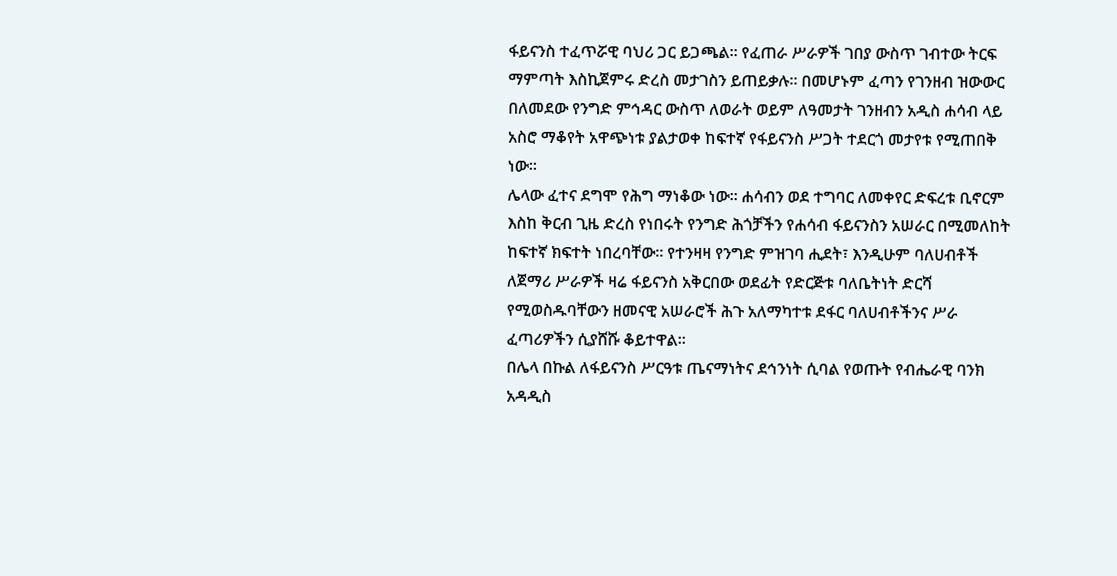ፋይናንስ ተፈጥሯዊ ባህሪ ጋር ይጋጫል። የፈጠራ ሥራዎች ገበያ ውስጥ ገብተው ትርፍ ማምጣት እስኪጀምሩ ድረስ መታገስን ይጠይቃሉ። በመሆኑም ፈጣን የገንዘብ ዝውውር በለመደው የንግድ ምኅዳር ውስጥ ለወራት ወይም ለዓመታት ገንዘብን አዲስ ሐሳብ ላይ አስሮ ማቆየት አዋጭነቱ ያልታወቀ ከፍተኛ የፋይናንስ ሥጋት ተደርጎ መታየቱ የሚጠበቅ ነው።
ሌላው ፈተና ደግሞ የሕግ ማነቆው ነው። ሐሳብን ወደ ተግባር ለመቀየር ድፍረቱ ቢኖርም እስከ ቅርብ ጊዜ ድረስ የነበሩት የንግድ ሕጎቻችን የሐሳብ ፋይናንስን አሠራር በሚመለከት ከፍተኛ ክፍተት ነበረባቸው። የተንዛዛ የንግድ ምዝገባ ሒደት፣ እንዲሁም ባለሀብቶች ለጀማሪ ሥራዎች ዛሬ ፋይናንስ አቅርበው ወደፊት የድርጅቱ ባለቤትነት ድርሻ የሚወስዱባቸውን ዘመናዊ አሠራሮች ሕጉ አለማካተቱ ደፋር ባለሀብቶችንና ሥራ ፈጣሪዎችን ሲያሸሹ ቆይተዋል።
በሌላ በኩል ለፋይናንስ ሥርዓቱ ጤናማነትና ደኅንነት ሲባል የወጡት የብሔራዊ ባንክ አዳዲስ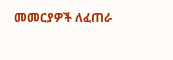መመርያዎች ለፈጠራ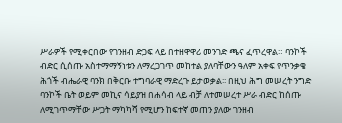ሥራዎች የሚቀርበው የገንዘብ ድጋፍ ላይ በተዘዋዋሪ መንገድ ጫና ፈጥረዋል። ባንኮች ብድር ሲሰጡ አስተማማኝነቱን ለማረጋገጥ መከተል ያለባቸውን ዓለም አቀፍ የጥንቃቄ ሕጎች ብሔራዊ ባንክ በቅርቡ ተግባራዊ ማድረጉ ይታወቃል፡፡ በዚህ ሕግ መሠረት ንግድ ባንኮች ቤት ወይም መኪና ሳይያዝ በሐሳብ ላይ ብቻ ለተመሠረተ ሥራ ብድር ከሰጡ ለሚገጥማቸው ሥጋት ማካካሻ የሚሆን ከፍተኛ መጠን ያለው ገንዘብ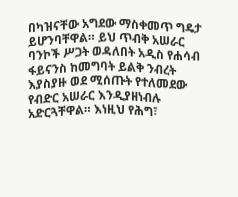በካዝናቸው አግደው ማስቀመጥ ግዴታ ይሆንባቸዋል። ይህ ጥብቅ አሠራር ባንኮች ሥጋት ወዳለበት አዲስ የሐሳብ ፋይናንስ ከመግባት ይልቅ ንብረት እያስያዙ ወደ ሚሰጡት የተለመደው የብድር አሠራር እንዲያዘነብሉ አድርጓቸዋል። እነዚህ የሕግ፣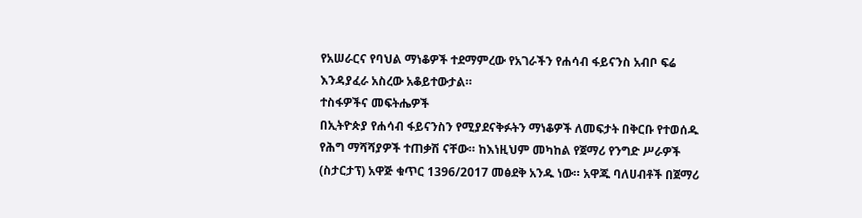የአሠራርና የባህል ማነቆዎች ተደማምረው የአገራችን የሐሳብ ፋይናንስ አብቦ ፍሬ እንዳያፈራ አስረው አቆይተውታል።
ተስፋዎችና መፍትሔዎች
በኢትዮጵያ የሐሳብ ፋይናንስን የሚያደናቅፉትን ማነቆዎች ለመፍታት በቅርቡ የተወሰዱ የሕግ ማሻሻያዎች ተጠቃሽ ናቸው። ከእነዚህም መካከል የጀማሪ የንግድ ሥራዎች (ስታርታፕ) አዋጅ ቁጥር 1396/2017 መፅደቅ አንዱ ነው። አዋጁ ባለሀብቶች በጀማሪ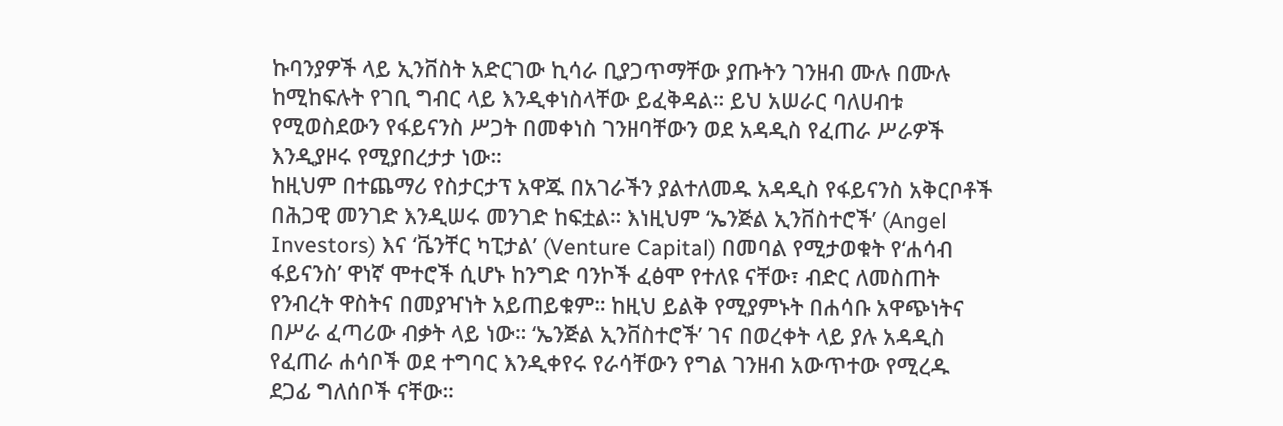ኩባንያዎች ላይ ኢንቨስት አድርገው ኪሳራ ቢያጋጥማቸው ያጡትን ገንዘብ ሙሉ በሙሉ ከሚከፍሉት የገቢ ግብር ላይ እንዲቀነስላቸው ይፈቅዳል። ይህ አሠራር ባለሀብቱ የሚወስደውን የፋይናንስ ሥጋት በመቀነስ ገንዘባቸውን ወደ አዳዲስ የፈጠራ ሥራዎች እንዲያዞሩ የሚያበረታታ ነው።
ከዚህም በተጨማሪ የስታርታፕ አዋጁ በአገራችን ያልተለመዱ አዳዲስ የፋይናንስ አቅርቦቶች በሕጋዊ መንገድ እንዲሠሩ መንገድ ከፍቷል። እነዚህም ‘ኤንጅል ኢንቨስተሮች’ (Angel Investors) እና ‘ቬንቸር ካፒታል’ (Venture Capital) በመባል የሚታወቁት የ‘ሐሳብ ፋይናንስ’ ዋነኛ ሞተሮች ሲሆኑ ከንግድ ባንኮች ፈፅሞ የተለዩ ናቸው፣ ብድር ለመስጠት የንብረት ዋስትና በመያዣነት አይጠይቁም። ከዚህ ይልቅ የሚያምኑት በሐሳቡ አዋጭነትና በሥራ ፈጣሪው ብቃት ላይ ነው። ‘ኤንጅል ኢንቨስተሮች’ ገና በወረቀት ላይ ያሉ አዳዲስ የፈጠራ ሐሳቦች ወደ ተግባር እንዲቀየሩ የራሳቸውን የግል ገንዘብ አውጥተው የሚረዱ ደጋፊ ግለሰቦች ናቸው።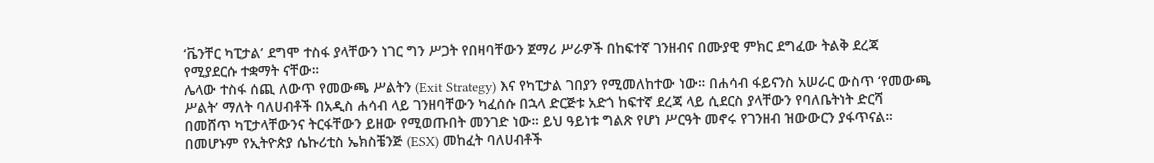‘ቬንቸር ካፒታል’ ደግሞ ተስፋ ያላቸውን ነገር ግን ሥጋት የበዛባቸውን ጀማሪ ሥራዎች በከፍተኛ ገንዘብና በሙያዊ ምክር ደግፈው ትልቅ ደረጃ የሚያደርሱ ተቋማት ናቸው።
ሌላው ተስፋ ሰጪ ለውጥ የመውጫ ሥልትን (Exit Strategy) እና የካፒታል ገበያን የሚመለከተው ነው። በሐሳብ ፋይናንስ አሠራር ውስጥ ‘የመውጫ ሥልት’ ማለት ባለሀብቶች በአዲስ ሐሳብ ላይ ገንዘባቸውን ካፈሰሱ በኋላ ድርጅቱ አድጎ ከፍተኛ ደረጃ ላይ ሲደርስ ያላቸውን የባለቤትነት ድርሻ በመሸጥ ካፒታላቸውንና ትርፋቸውን ይዘው የሚወጡበት መንገድ ነው። ይህ ዓይነቱ ግልጽ የሆነ ሥርዓት መኖሩ የገንዘብ ዝውውርን ያፋጥናል። በመሆኑም የኢትዮጵያ ሴኩሪቲስ ኤክስቼንጅ (ESX) መከፈት ባለሀብቶች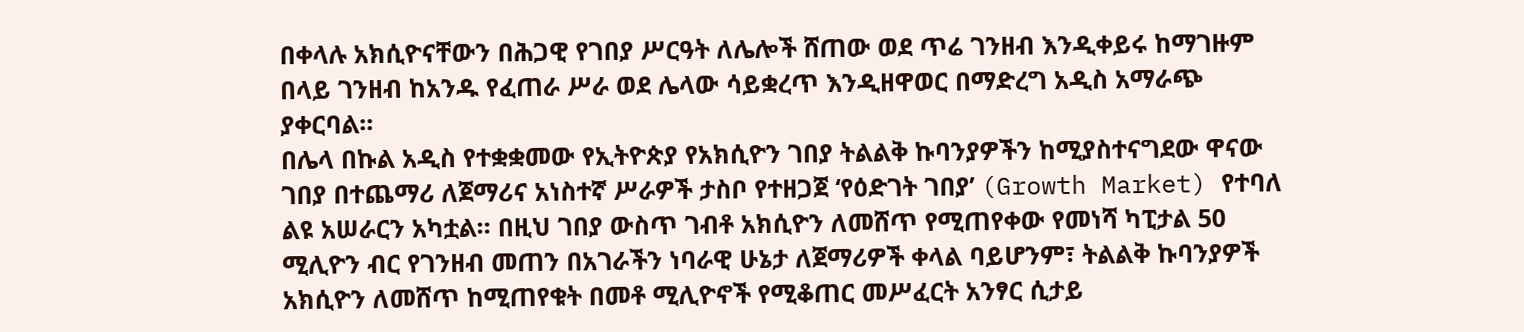በቀላሉ አክሲዮናቸውን በሕጋዊ የገበያ ሥርዓት ለሌሎች ሸጠው ወደ ጥሬ ገንዘብ እንዲቀይሩ ከማገዙም በላይ ገንዘብ ከአንዱ የፈጠራ ሥራ ወደ ሌላው ሳይቋረጥ እንዲዘዋወር በማድረግ አዲስ አማራጭ ያቀርባል።
በሌላ በኩል አዲስ የተቋቋመው የኢትዮጵያ የአክሲዮን ገበያ ትልልቅ ኩባንያዎችን ከሚያስተናግደው ዋናው ገበያ በተጨማሪ ለጀማሪና አነስተኛ ሥራዎች ታስቦ የተዘጋጀ ‘የዕድገት ገበያ’ (Growth Market) የተባለ ልዩ አሠራርን አካቷል። በዚህ ገበያ ውስጥ ገብቶ አክሲዮን ለመሸጥ የሚጠየቀው የመነሻ ካፒታል 50 ሚሊዮን ብር የገንዘብ መጠን በአገራችን ነባራዊ ሁኔታ ለጀማሪዎች ቀላል ባይሆንም፣ ትልልቅ ኩባንያዎች አክሲዮን ለመሸጥ ከሚጠየቁት በመቶ ሚሊዮኖች የሚቆጠር መሥፈርት አንፃር ሲታይ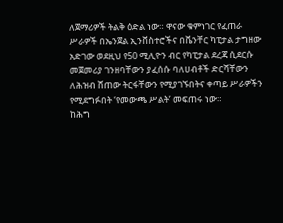ለጀማሪዎች ትልቅ ዕድል ነው። ዋናው ቁምነገር የፈጠራ ሥራዎች በኤንጀል ኢንቨስተሮችና በቬንቸር ካፒታል ታግዘው አድገው ወደዚህ የ50 ሚሊዮን ብር የካፒታል ደረጃ ሲደርሱ መጀመሪያ ገንዘባቸውን ያፈሰሱ ባለሀብቶች ድርሻቸውን ለሕዝብ ሸጠው ትርፋቸውን የሚያገኙበትና ቀጣይ ሥራዎችን የሚደግፉበት ‘የመውጫ ሥልት’ መፍጠሩ ነው።
ከሕግ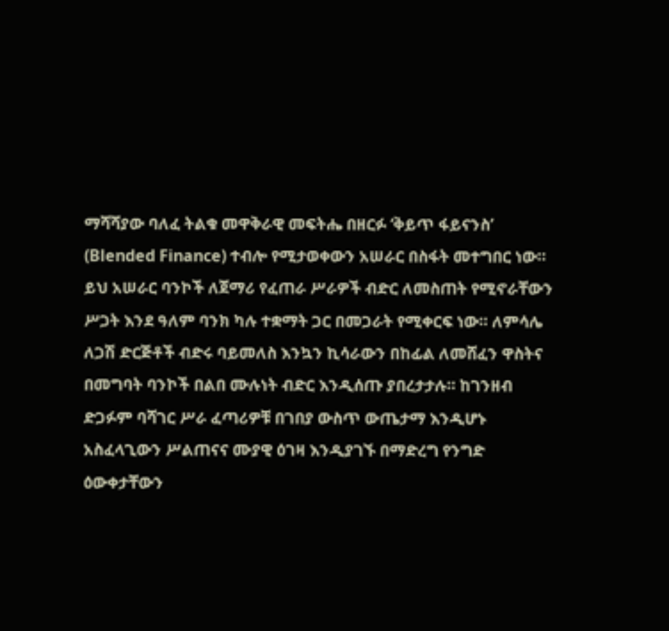ማሻሻያው ባለፈ ትልቁ መዋቅራዊ መፍትሔ በዘርፉ ‘ቅይጥ ፋይናንስ’ (Blended Finance) ተብሎ የሚታወቀውን አሠራር በስፋት መተግበር ነው። ይህ አሠራር ባንኮች ለጀማሪ የፈጠራ ሥራዎች ብድር ለመስጠት የሚኖራቸውን ሥጋት እንደ ዓለም ባንክ ካሉ ተቋማት ጋር በመጋራት የሚቀርፍ ነው። ለምሳሌ ለጋሽ ድርጅቶች ብድሩ ባይመለስ እንኳን ኪሳራውን በከፊል ለመሸፈን ዋስትና በመግባት ባንኮች በልበ ሙሉነት ብድር እንዲሰጡ ያበረታታሉ። ከገንዘብ ድጋፉም ባሻገር ሥራ ፈጣሪዎቹ በገበያ ውስጥ ውጤታማ እንዲሆኑ አስፈላጊውን ሥልጠናና ሙያዊ ዕገዛ እንዲያገኙ በማድረግ የንግድ ዕውቀታቸውን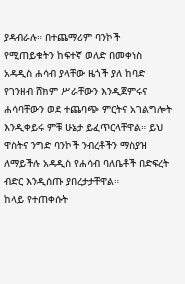ያዳብራሉ። በተጨማሪም ባንኮች የሚጠይቁትን ከፍተኛ ወለድ በመቀነስ አዳዲስ ሐሳብ ያላቸው ዜጎች ያለ ከባድ የገንዘብ ሸክም ሥራቸውን እንዲጀምሩና ሐሳባቸውን ወደ ተጨባጭ ምርትና አገልግሎት እንዲቀይሩ ምቹ ሁኔታ ይፈጥርላቸዋል። ይህ ዋስትና ንግድ ባንኮች ንብረቶችን ማስያዝ ለማይችሉ አዳዲስ የሐሳብ ባለቤቶች በድፍረት ብድር እንዲሰጡ ያበረታታቸዋል።
ከላይ የተጠቀሱት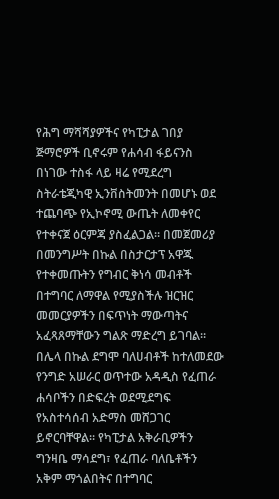የሕግ ማሻሻያዎችና የካፒታል ገበያ ጅማሮዎች ቢኖሩም የሐሳብ ፋይናንስ በነገው ተስፋ ላይ ዛሬ የሚደረግ ስትራቴጂካዊ ኢንቨስትመንት በመሆኑ ወደ ተጨባጭ የኢኮኖሚ ውጤት ለመቀየር የተቀናጀ ዕርምጃ ያስፈልጋል። በመጀመሪያ በመንግሥት በኩል በስታርታፕ አዋጁ የተቀመጡትን የግብር ቅነሳ መብቶች በተግባር ለማዋል የሚያስችሉ ዝርዝር መመርያዎችን በፍጥነት ማውጣትና አፈጻጸማቸውን ግልጽ ማድረግ ይገባል። በሌላ በኩል ደግሞ ባለሀብቶች ከተለመደው የንግድ አሠራር ወጥተው አዳዲስ የፈጠራ ሐሳቦችን በድፍረት ወደሚደግፍ የአስተሳሰብ አድማስ መሸጋገር ይኖርባቸዋል። የካፒታል አቅራቢዎችን ግንዛቤ ማሳደግ፣ የፈጠራ ባለቤቶችን አቅም ማጎልበትና በተግባር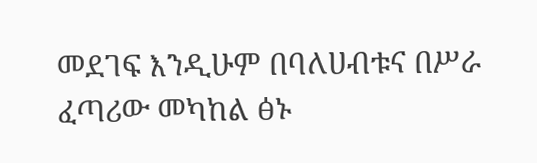መደገፍ እንዲሁም በባለሀብቱና በሥራ ፈጣሪው መካከል ፅኑ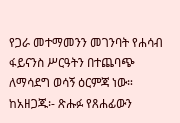የጋራ መተማመንን መገንባት የሐሳብ ፋይናንስ ሥርዓትን በተጨባጭ ለማሳደግ ወሳኝ ዕርምጃ ነው።
ከአዘጋጁ፡- ጽሑፉ የጸሐፊውን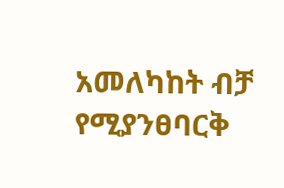አመለካከት ብቻ የሚያንፀባርቅ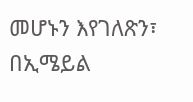መሆኑን እየገለጽን፣ በኢሜይል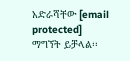አድራሻቸው [email protected] ማግኘት ይቻላል፡፡